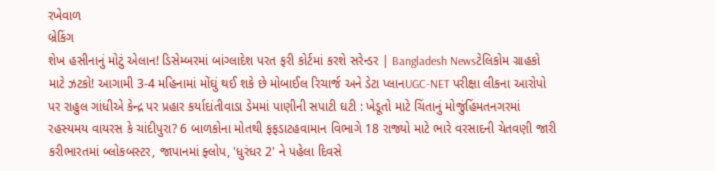રખેવાળ
બ્રેકિંગ
શેખ હસીનાનું મોટું એલાન! ડિસેમ્બરમાં બાંગ્લાદેશ પરત ફરી કોર્ટમાં કરશે સરેન્ડર | Bangladesh Newsટેલિકોમ ગ્રાહકો માટે ઝટકો! આગામી 3-4 મહિનામાં મોંઘું થઈ શકે છે મોબાઈલ રિચાર્જ અને ડેટા પ્લાનUGC-NET પરીક્ષા લીકના આરોપો પર રાહુલ ગાંધીએ કેન્દ્ર પર પ્રહાર કર્યાદાંતીવાડા ડેમમાં પાણીની સપાટી ઘટી : ખેડૂતો માટે ચિંતાનું મોજુંહિંમતનગરમાં રહસ્યમય વાયરસ કે ચાંદીપુરા? 6 બાળકોના મોતથી ફફડાટહવામાન વિભાગે 18 રાજ્યો માટે ભારે વરસાદની ચેતવણી જારી કરીભારતમાં બ્લોકબસ્ટર, જાપાનમાં ફ્લોપ, 'ધુરંધર 2' ને પહેલા દિવસે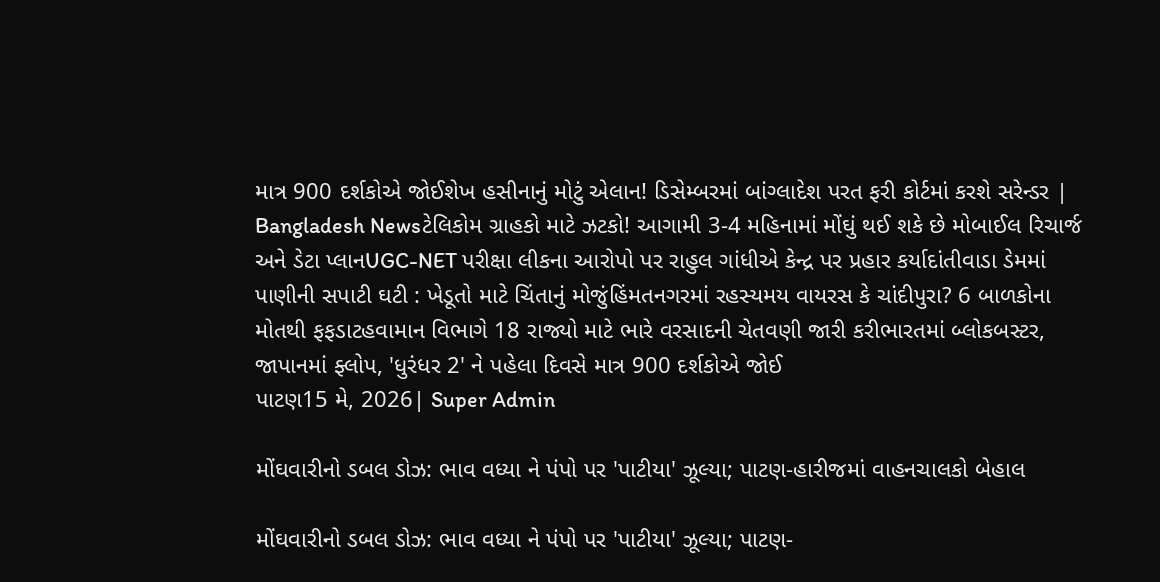માત્ર 900 દર્શકોએ જોઈશેખ હસીનાનું મોટું એલાન! ડિસેમ્બરમાં બાંગ્લાદેશ પરત ફરી કોર્ટમાં કરશે સરેન્ડર | Bangladesh Newsટેલિકોમ ગ્રાહકો માટે ઝટકો! આગામી 3-4 મહિનામાં મોંઘું થઈ શકે છે મોબાઈલ રિચાર્જ અને ડેટા પ્લાનUGC-NET પરીક્ષા લીકના આરોપો પર રાહુલ ગાંધીએ કેન્દ્ર પર પ્રહાર કર્યાદાંતીવાડા ડેમમાં પાણીની સપાટી ઘટી : ખેડૂતો માટે ચિંતાનું મોજુંહિંમતનગરમાં રહસ્યમય વાયરસ કે ચાંદીપુરા? 6 બાળકોના મોતથી ફફડાટહવામાન વિભાગે 18 રાજ્યો માટે ભારે વરસાદની ચેતવણી જારી કરીભારતમાં બ્લોકબસ્ટર, જાપાનમાં ફ્લોપ, 'ધુરંધર 2' ને પહેલા દિવસે માત્ર 900 દર્શકોએ જોઈ
પાટણ15 મે, 2026| Super Admin

મોંઘવારીનો ડબલ ડોઝ: ભાવ વધ્યા ને પંપો પર 'પાટીયા' ઝૂલ્યા; પાટણ-હારીજમાં વાહનચાલકો બેહાલ

મોંઘવારીનો ડબલ ડોઝ: ભાવ વધ્યા ને પંપો પર 'પાટીયા' ઝૂલ્યા; પાટણ-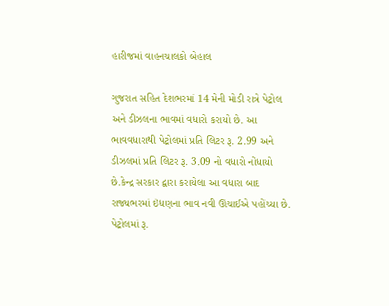હારીજમાં વાહનચાલકો બેહાલ

ગુજરાત સહિત દેશભરમાં 14 મેની મોડી રાત્રે પેટ્રોલ અને ડીઝલના ભાવમાં વધારો કરાયો છે. આ ભાવવધારાથી પેટ્રોલમાં પ્રતિ લિટર રૂ. 2.99 અને ડીઝલમાં પ્રતિ લિટર રૂ. 3.09 નો વધારો નોંધાયો છે.કેન્દ્ર સરકાર દ્વારા કરાયેલા આ વધારા બાદ રાજ્યભરમાં ઇંધણના ભાવ નવી ઊંચાઈએ પહોંચ્યા છે. પેટ્રોલમાં રૂ.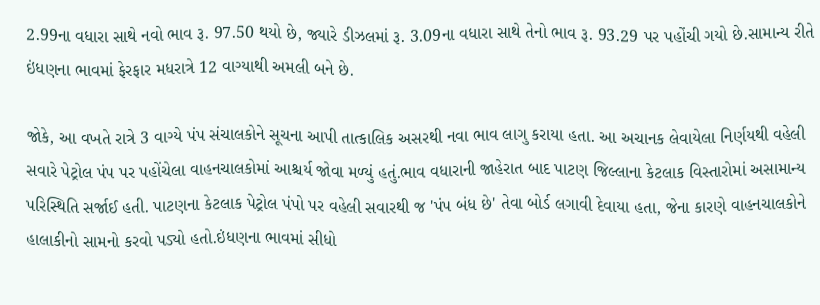2.99ના વધારા સાથે નવો ભાવ રૂ. 97.50 થયો છે, જ્યારે ડીઝલમાં રૂ. 3.09ના વધારા સાથે તેનો ભાવ રૂ. 93.29 પર પહોંચી ગયો છે.સામાન્ય રીતે ઇંધણના ભાવમાં ફેરફાર મધરાત્રે 12 વાગ્યાથી અમલી બને છે.

જોકે, આ વખતે રાત્રે 3 વાગ્યે પંપ સંચાલકોને સૂચના આપી તાત્કાલિક અસરથી નવા ભાવ લાગુ કરાયા હતા. આ અચાનક લેવાયેલા નિર્ણયથી વહેલી સવારે પેટ્રોલ પંપ પર પહોંચેલા વાહનચાલકોમાં આશ્ચર્ય જોવા મળ્યું હતું.ભાવ વધારાની જાહેરાત બાદ પાટણ જિલ્લાના કેટલાક વિસ્તારોમાં અસામાન્ય પરિસ્થિતિ સર્જાઈ હતી. પાટણના કેટલાક પેટ્રોલ પંપો પર વહેલી સવારથી જ 'પંપ બંધ છે' તેવા બોર્ડ લગાવી દેવાયા હતા, જેના કારણે વાહનચાલકોને હાલાકીનો સામનો કરવો પડ્યો હતો.ઇંધણના ભાવમાં સીધો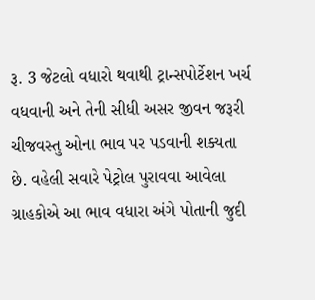રૂ. 3 જેટલો વધારો થવાથી ટ્રાન્સપોર્ટેશન ખર્ચ વધવાની અને તેની સીધી અસર જીવન જરૂરી ચીજવસ્તુ ઓના ભાવ પર પડવાની શક્યતા છે. વહેલી સવારે પેટ્રોલ પુરાવવા આવેલા ગ્રાહકોએ આ ભાવ વધારા અંગે પોતાની જુદી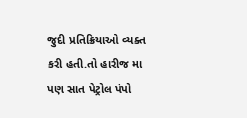જુદી પ્રતિક્રિયાઓ વ્યક્ત કરી હતી.તો હારીજ મા પણ સાત પેટ્રોલ પંપો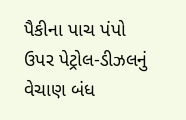પૈકીના પાચ પંપો ઉપર પેટ્રોલ-ડીઝલનું વેચાણ બંધ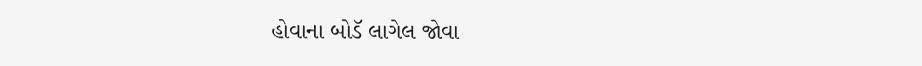હોવાના બોડૅ લાગેલ જોવા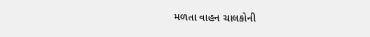મળતા વાહન ચાલકોની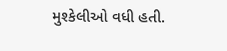મુશ્કેલીઓ વધી હતી.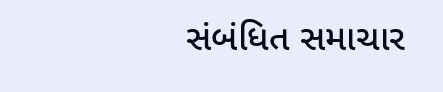સંબંધિત સમાચાર